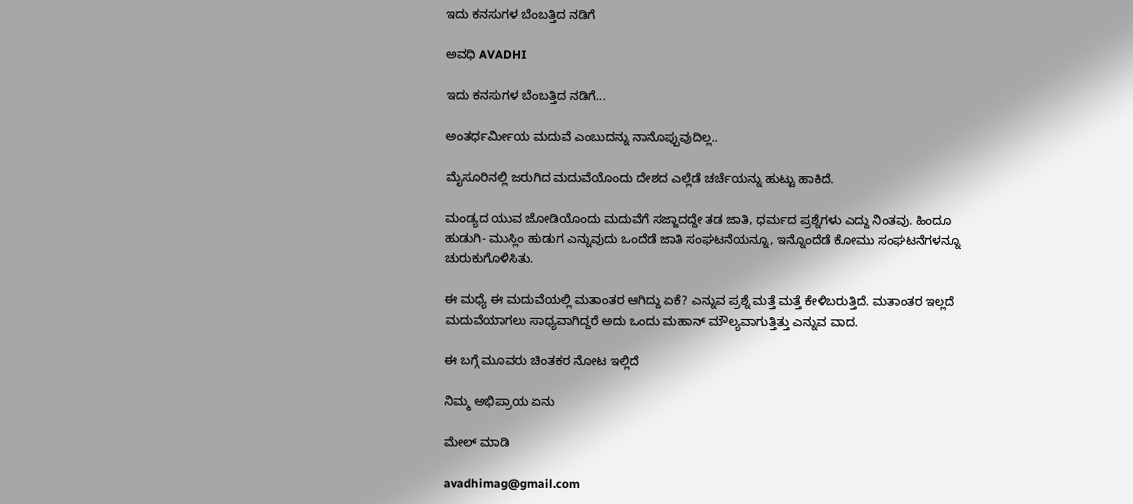ಇದು ಕನಸುಗಳ ಬೆಂಬತ್ತಿದ ನಡಿಗೆ‍

ಅವಧಿ AVADHI

ಇದು ಕನಸುಗಳ ಬೆಂಬತ್ತಿದ ನಡಿಗೆ...

ಅಂತರ್ಧರ್ಮೀಯ ಮದುವೆ ಎಂಬುದನ್ನು ನಾನೊಪ್ಪುವುದಿಲ್ಲ..

ಮೈಸೂರಿನಲ್ಲಿ ಜರುಗಿದ ಮದುವೆಯೊಂದು ದೇಶದ ಎಲ್ಲೆಡೆ ಚರ್ಚೆಯನ್ನು ಹುಟ್ಟು ಹಾಕಿದೆ.

ಮಂಡ್ಯದ ಯುವ ಜೋಡಿಯೊಂದು ಮದುವೆಗೆ ಸಜ್ಜಾದದ್ದೇ ತಡ ಜಾತಿ, ಧರ್ಮದ ಪ್ರಶ್ನೆಗಳು ಎದ್ದು ನಿಂತವು. ಹಿಂದೂ ಹುಡುಗಿ- ಮುಸ್ಲಿಂ ಹುಡುಗ ಎನ್ನುವುದು ಒಂದೆಡೆ ಜಾತಿ ಸಂಘಟನೆಯನ್ನೂ, ಇನ್ನೊಂದೆಡೆ ಕೋಮು ಸಂಘಟನೆಗಳನ್ನೂ ಚುರುಕುಗೊಳಿಸಿತು.

ಈ ಮಧ್ಯೆ ಈ ಮದುವೆಯಲ್ಲಿ ಮತಾಂತರ ಆಗಿದ್ದು ಏಕೆ? ಎನ್ನುವ ಪ್ರಶ್ನೆ ಮತ್ತೆ ಮತ್ತೆ ಕೇಳಿಬರುತ್ತಿದೆ. ಮತಾಂತರ ಇಲ್ಲದೆ ಮದುವೆಯಾಗಲು ಸಾಧ್ಯವಾಗಿದ್ದರೆ ಅದು ಒಂದು ಮಹಾನ್ ಮೌಲ್ಯವಾಗುತ್ತಿತ್ತು ಎನ್ನುವ ವಾದ.

ಈ ಬಗ್ಗೆ ಮೂವರು ಚಿಂತಕರ ನೋಟ ಇಲ್ಲಿದೆ

ನಿಮ್ಮ ಅಭಿಪ್ರಾಯ ಏನು

ಮೇಲ್ ಮಾಡಿ

avadhimag@gmail.com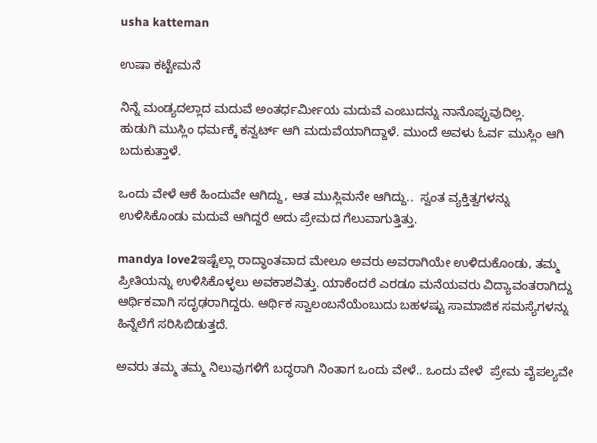usha katteman

ಉಷಾ ಕಟ್ಟೇಮನೆ

ನಿನ್ನೆ ಮಂಡ್ಯದಲ್ಲಾದ ಮದುವೆ ಅಂತರ್ಧರ್ಮೀಯ ಮದುವೆ ಎಂಬುದನ್ನು ನಾನೊಪ್ಪುವುದಿಲ್ಲ.
ಹುಡುಗಿ ಮುಸ್ಲಿಂ ಧರ್ಮಕ್ಕೆ ಕನ್ವರ್ಟ್ ಆಗಿ ಮದುವೆಯಾಗಿದ್ದಾಳೆ. ಮುಂದೆ ಅವಳು ಓರ್ವ ಮುಸ್ಲಿಂ ಆಗಿ ಬದುಕುತ್ತಾಳೆ.

ಒಂದು ವೇಳೆ ಆಕೆ ಹಿಂದುವೇ ಆಗಿದ್ದು, ಆತ ಮುಸ್ಲಿಮನೇ ಆಗಿದ್ದು..  ಸ್ವಂತ ವ್ಯಕ್ತಿತ್ವಗಳನ್ನು ಉಳಿಸಿಕೊಂಡು ಮದುವೆ ಆಗಿದ್ದರೆ ಅದು ಪ್ರೇಮದ ಗೆಲುವಾಗುತ್ತಿತ್ತು.

mandya love2ಇಷ್ಟೆಲ್ಲಾ ರಾದ್ಧಾಂತವಾದ ಮೇಲೂ ಅವರು ಅವರಾಗಿಯೇ ಉಳಿದುಕೊಂಡು, ತಮ್ಮ ಪ್ರೀತಿಯನ್ನು ಉಳಿಸಿಕೊಳ್ಳಲು ಅವಕಾಶವಿತ್ತು. ಯಾಕೆಂದರೆ ಎರಡೂ ಮನೆಯವರು ವಿದ್ಯಾವಂತರಾಗಿದ್ದು ಆರ್ಥಿಕವಾಗಿ ಸದೃಢರಾಗಿದ್ದರು. ಆರ್ಥಿಕ ಸ್ವಾಲಂಬನೆಯೆಂಬುದು ಬಹಳಷ್ಟು ಸಾಮಾಜಿಕ ಸಮಸ್ಯೆಗಳನ್ನು ಹಿನ್ನೆಲೆಗೆ ಸರಿಸಿಬಿಡುತ್ತದೆ.

ಅವರು ತಮ್ಮ ತಮ್ಮ ನಿಲುವುಗಳಿಗೆ ಬದ್ಧರಾಗಿ ನಿಂತಾಗ ಒಂದು ವೇಳೆ.. ಒಂದು ವೇಳೆ  ಪ್ರೇಮ ವೈಪಲ್ಯವೇ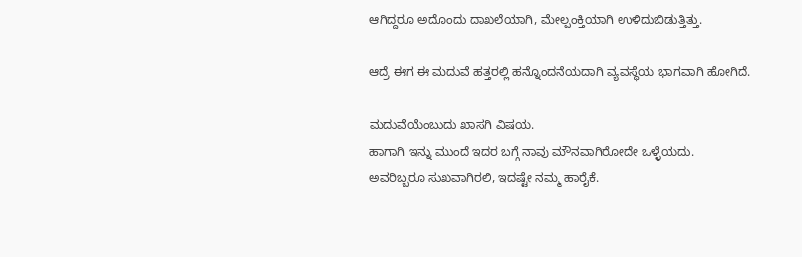ಆಗಿದ್ದರೂ ಅದೊಂದು ದಾಖಲೆಯಾಗಿ, ಮೇಲ್ಪಂಕ್ತಿಯಾಗಿ ಉಳಿದುಬಿಡುತ್ತಿತ್ತು.

ಆದ್ರೆ ಈಗ ಈ ಮದುವೆ ಹತ್ತರಲ್ಲಿ ಹನ್ನೊಂದನೆಯದಾಗಿ ವ್ಯವಸ್ಥೆಯ ಭಾಗವಾಗಿ ಹೋಗಿದೆ.

ಮದುವೆಯೆಂಬುದು ಖಾಸಗಿ ವಿಷಯ.
ಹಾಗಾಗಿ ಇನ್ನು ಮುಂದೆ ಇದರ ಬಗ್ಗೆ ನಾವು ಮೌನವಾಗಿರೋದೇ ಒಳ್ಳೆಯದು.
ಅವರಿಬ್ಬರೂ ಸುಖವಾಗಿರಲಿ, ಇದಷ್ಟೇ ನಮ್ಮ ಹಾರೈಕೆ.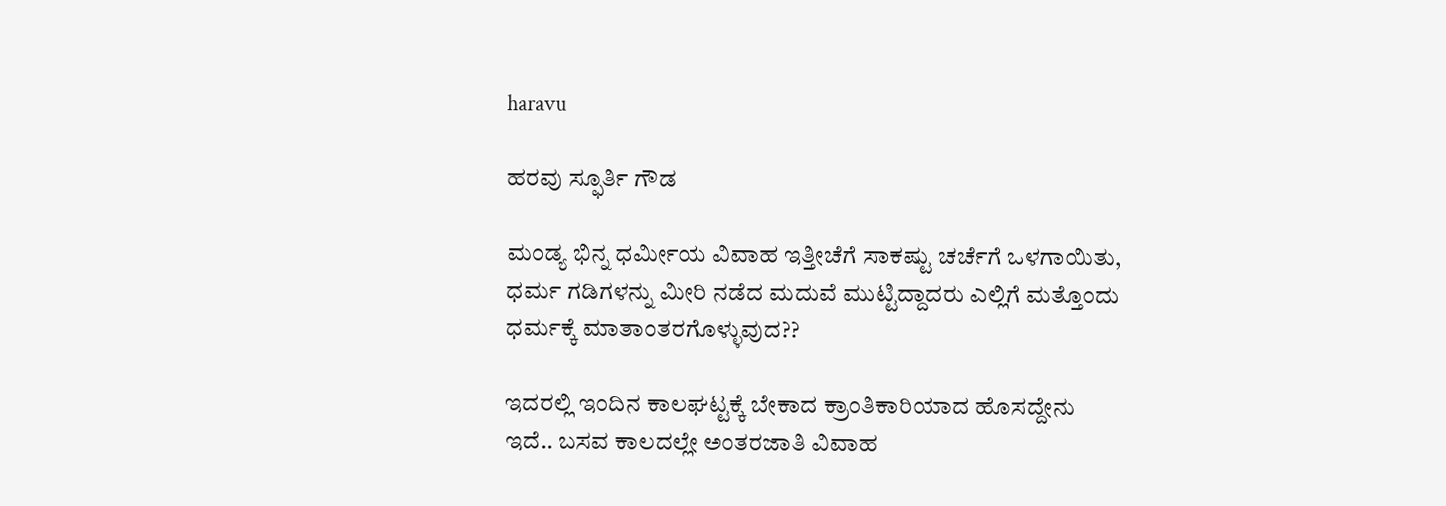haravu

ಹರವು ಸ್ಫೂರ್ತಿ ಗೌಡ

ಮಂಡ್ಯ ಭಿನ್ನ ಧರ್ಮೀಯ ವಿವಾಹ ಇತ್ತೀಚೆಗೆ ಸಾಕಷ್ಟು ಚರ್ಚೆಗೆ ಒಳಗಾಯಿತು, ಧರ್ಮ ಗಡಿಗಳನ್ನು ಮೀರಿ ನಡೆದ ಮದುವೆ ಮುಟ್ಟಿದ್ದಾದರು ಎಲ್ಲಿಗೆ ಮತ್ತೊಂದು ಧರ್ಮಕ್ಕೆ ಮಾತಾಂತರಗೊಳ್ಳುವುದ??

ಇದರಲ್ಲಿ ಇಂದಿನ ಕಾಲಘಟ್ಟಕ್ಕೆ ಬೇಕಾದ ಕ್ರಾಂತಿಕಾರಿಯಾದ ಹೊಸದ್ದೇನು ಇದೆ.. ಬಸವ ಕಾಲದಲ್ಲೇ ಅಂತರಜಾತಿ ವಿವಾಹ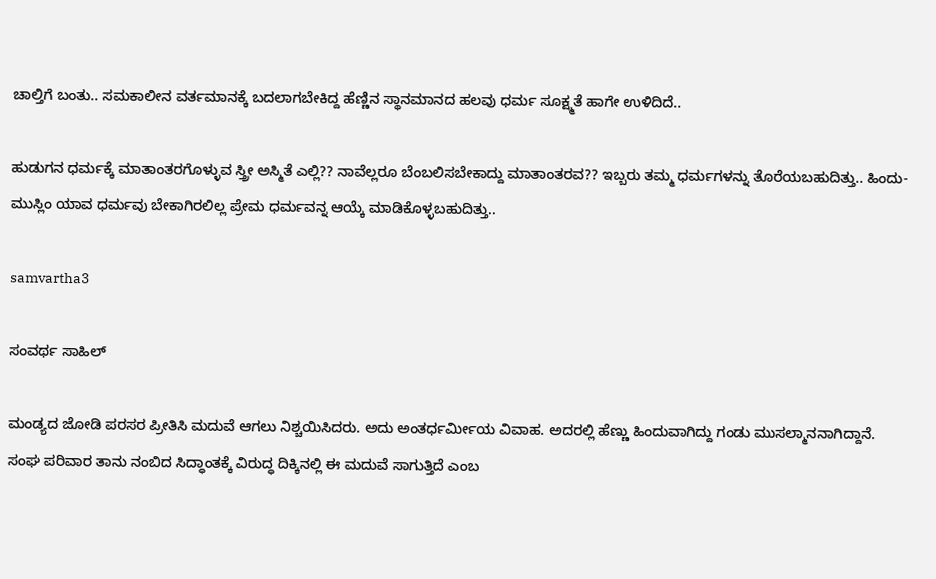ಚಾಲ್ತಿಗೆ ಬಂತು.. ಸಮಕಾಲೀನ ವರ್ತಮಾನಕ್ಕೆ ಬದಲಾಗಬೇಕಿದ್ದ ಹೆಣ್ಣಿನ ಸ್ಥಾನಮಾನದ ಹಲವು ಧರ್ಮ ಸೂಕ್ಷ್ಮತೆ ಹಾಗೇ ಉಳಿದಿದೆ..

ಹುಡುಗನ ಧರ್ಮಕ್ಕೆ ಮಾತಾಂತರಗೊಳ್ಳುವ ಸ್ತ್ರೀ ಅಸ್ಮಿತೆ ಎಲ್ಲಿ?? ನಾವೆಲ್ಲರೂ ಬೆಂಬಲಿಸಬೇಕಾದ್ದು ಮಾತಾಂತರವ?? ಇಬ್ಬರು ತಮ್ಮ ಧರ್ಮಗಳನ್ನು ತೊರೆಯಬಹುದಿತ್ತು.. ಹಿಂದು-ಮುಸ್ಲಿಂ ಯಾವ ಧರ್ಮವು ಬೇಕಾಗಿರಲಿಲ್ಲ ಪ್ರೇಮ ಧರ್ಮವನ್ನ ಆಯ್ಕೆ ಮಾಡಿಕೊಳ್ಳಬಹುದಿತ್ತು..

samvartha3

ಸಂವರ್ಥ ಸಾಹಿಲ್

ಮಂಡ್ಯದ ಜೋಡಿ ಪರಸರ ಪ್ರೀತಿಸಿ ಮದುವೆ ಆಗಲು ನಿಶ್ಚಯಿಸಿದರು. ಅದು ಅಂತರ್ಧರ್ಮೀಯ ವಿವಾಹ. ಅದರಲ್ಲಿ ಹೆಣ್ಣು ಹಿಂದುವಾಗಿದ್ದು ಗಂಡು ಮುಸಲ್ಮಾನನಾಗಿದ್ದಾನೆ. ಸಂಘ ಪರಿವಾರ ತಾನು ನಂಬಿದ ಸಿದ್ಧಾಂತಕ್ಕೆ ವಿರುದ್ಧ ದಿಕ್ಕಿನಲ್ಲಿ ಈ ಮದುವೆ ಸಾಗುತ್ತಿದೆ ಎಂಬ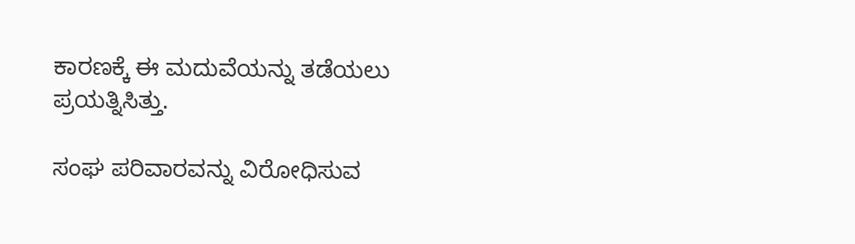ಕಾರಣಕ್ಕೆ ಈ ಮದುವೆಯನ್ನು ತಡೆಯಲು ಪ್ರಯತ್ನಿಸಿತ್ತು.

ಸಂಘ ಪರಿವಾರವನ್ನು ವಿರೋಧಿಸುವ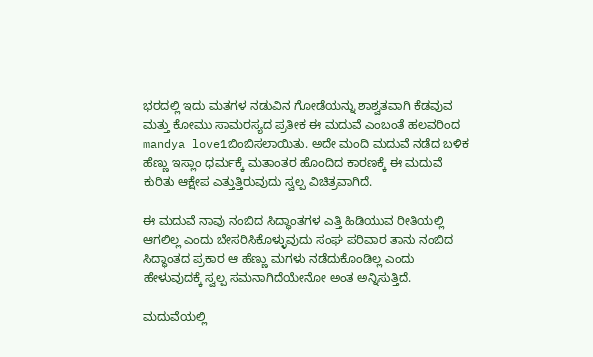ಭರದಲ್ಲಿ ಇದು ಮತಗಳ ನಡುವಿನ ಗೋಡೆಯನ್ನು ಶಾಶ್ವತವಾಗಿ ಕೆಡವುವ ಮತ್ತು ಕೋಮು ಸಾಮರಸ್ಯದ ಪ್ರತೀಕ ಈ ಮದುವೆ ಎಂಬಂತೆ ಹಲವರಿಂದ mandya love1ಬಿಂಬಿಸಲಾಯಿತು. ಅದೇ ಮಂದಿ ಮದುವೆ ನಡೆದ ಬಳಿಕ ಹೆಣ್ಣು ಇಸ್ಲಾಂ ಧರ್ಮಕ್ಕೆ ಮತಾಂತರ ಹೊಂದಿದ ಕಾರಣಕ್ಕೆ ಈ ಮದುವೆ ಕುರಿತು ಆಕ್ಷೇಪ ಎತ್ತುತ್ತಿರುವುದು ಸ್ವಲ್ಪ ವಿಚಿತ್ರವಾಗಿದೆ.

ಈ ಮದುವೆ ನಾವು ನಂಬಿದ ಸಿದ್ಧಾಂತಗಳ ಎತ್ತಿ ಹಿಡಿಯುವ ರೀತಿಯಲ್ಲಿ ಆಗಲಿಲ್ಲ ಎಂದು ಬೇಸರಿಸಿಕೊಳ್ಳುವುದು ಸಂಘ ಪರಿವಾರ ತಾನು ನಂಬಿದ ಸಿದ್ಧಾಂತದ ಪ್ರಕಾರ ಆ ಹೆಣ್ಣು ಮಗಳು ನಡೆದುಕೊಂಡಿಲ್ಲ ಎಂದು ಹೇಳುವುದಕ್ಕೆ ಸ್ವಲ್ಪ ಸಮನಾಗಿದೆಯೇನೋ ಅಂತ ಅನ್ನಿಸುತ್ತಿದೆ.

ಮದುವೆಯಲ್ಲಿ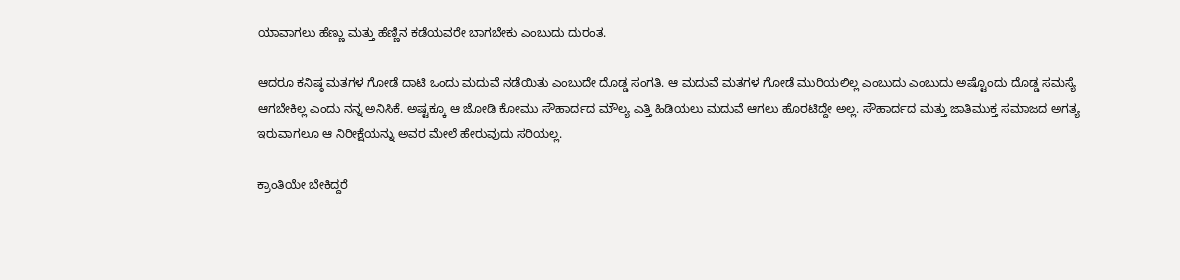ಯಾವಾಗಲು ಹೆಣ್ಣು ಮತ್ತು ಹೆಣ್ಣಿನ ಕಡೆಯವರೇ ಬಾಗಬೇಕು ಎಂಬುದು ದುರಂತ.

ಆದರೂ ಕನಿಷ್ಠ ಮತಗಳ ಗೋಡೆ ದಾಟಿ ಒಂದು ಮದುವೆ ನಡೆಯಿತು ಎಂಬುದೇ ದೊಡ್ಡ ಸಂಗತಿ. ಆ ಮದುವೆ ಮತಗಳ ಗೋಡೆ ಮುರಿಯಲಿಲ್ಲ ಎಂಬುದು ಎಂಬುದು ಅಷ್ಟೊಂದು ದೊಡ್ಡ ಸಮಸ್ಯೆ ಆಗಬೇಕಿಲ್ಲ ಎಂದು ನನ್ನ ಅನಿಸಿಕೆ. ಅಷ್ಟಕ್ಕೂ ಆ ಜೋಡಿ ಕೋಮು ಸೌಹಾರ್ದದ ಮೌಲ್ಯ ಎತ್ತಿ ಹಿಡಿಯಲು ಮದುವೆ ಆಗಲು ಹೊರಟಿದ್ದೇ ಅಲ್ಲ. ಸೌಹಾರ್ದದ ಮತ್ತು ಜಾತಿಮುಕ್ತ ಸಮಾಜದ ಅಗತ್ಯ ಇರುವಾಗಲೂ ಆ ನಿರೀಕ್ಷೆಯನ್ನು ಅವರ ಮೇಲೆ ಹೇರುವುದು ಸರಿಯಲ್ಲ.

ಕ್ರಾಂತಿಯೇ ಬೇಕಿದ್ದರೆ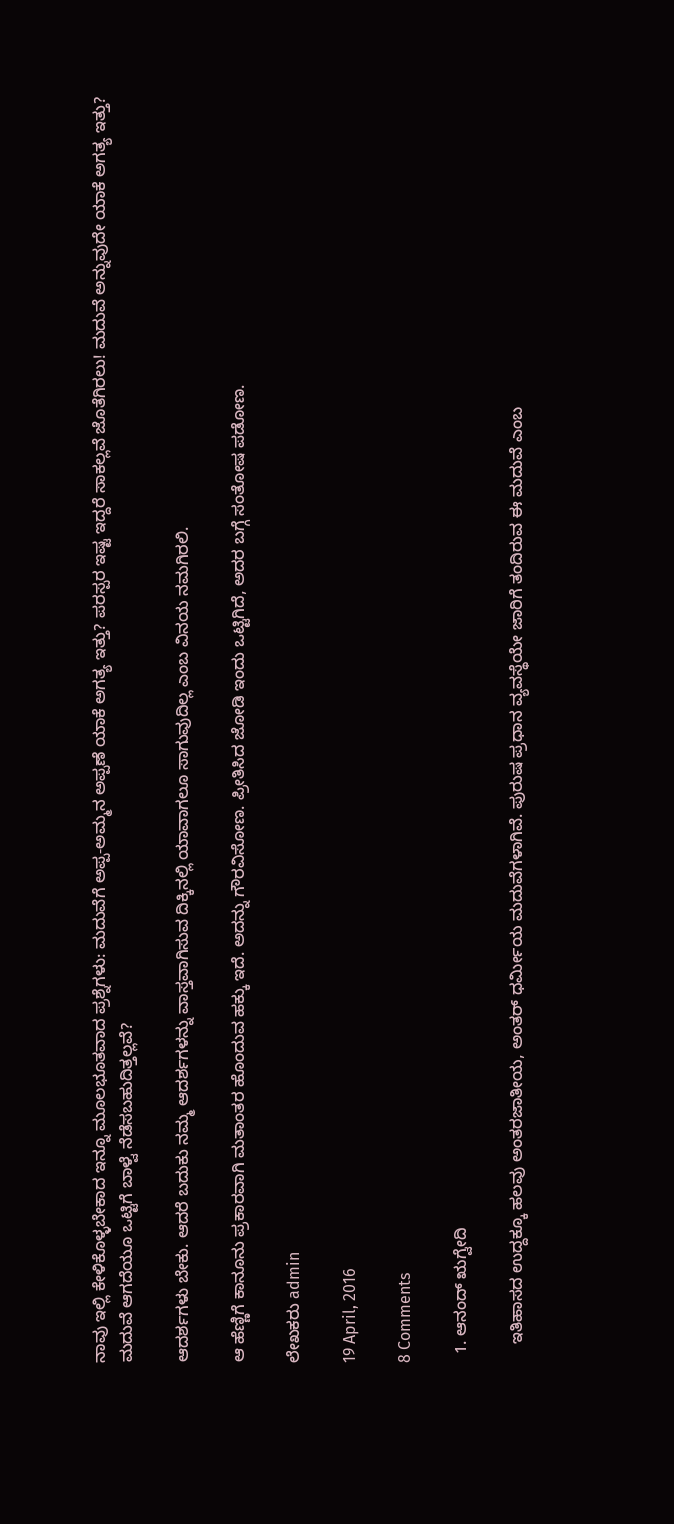ನಾವು ಇಲ್ಲಿ ಕೇಳಿಕೊಳ್ಳಬೇಕಾದ ಇನ್ನೂ ಮೂಲಭೂತವಾದ ಪ್ರಶ್ನೆಗಳು: ಮದುವೆಗೆ ಅಪ್ಪ-ಅಮ್ಮನ ಅಪ್ಪಣೆ ಯಾಕೆ ಅಗತ್ಯ ಇತ್ತು? ಪರಸ್ಪರ ಇಷ್ಟ ಇದ್ದರೆ ಸಾಕಲ್ಲವೆ ಜೊತೆಗಿರಲು! ಮದುವೆ ಅನ್ನುವುದೇ ಯಾಕೆ ಅಗತ್ಯ ಇತ್ತು? ಮದುವೆ ಆಗದೆಯೂ ಒಟ್ಟಿಗೆ ಬಾಳ್ವೆ ನೆಡೆಸಬಹುದಿತ್ತಲ್ಲವೆ?

ಆದರ್ಶಗಳು ಬೇಕು. ಆದರೆ ಬದುಕು ನಮ್ಮ ಆದರ್ಶಗಳನ್ನು ವಾಸ್ತವಾಗಿಸುವ ದಿಕ್ಕಿನಲ್ಲಿ ಯಾವಾಗಲೂ ಸಾಗುವುದಿಲ್ಲ ಎಂಬ ವಿನಯ ನಮಗಿರಲಿ.

ಆ ಹೆಣ್ಣಿಗೆ ಕಾನೂನು ಪ್ರಕಾರವಾಗಿ ಮತಾಂತರ ಹೊಂದುವ ಹಕ್ಕು ಇದೆ. ಅದನ್ನು ಗೌರವಿಸೋಣ. ಪ್ರೀತಿಸಿದ ಜೋಡಿ ಇಂದು ಒಟ್ಟಿಗಿದೆ, ಅದರ ಬಗ್ಗೆ ಸಂತೋಷ ಪಡೋಣ.

ಲೇಖಕರು admin

19 April, 2016

8 Comments

  1. ಆನಂದ್ ಋಗ್ವೇದಿ

    ಇತಿಹಾಸದ ಉದ್ದಕ್ಕೂ ಹಲವು ಅಂತರಜಾತೀಯ, ಅಂತರ್ ಧರ್ಮೀಯ ಮದುವೆಗಳಾಗಿವೆ. ಪುರುಷ ಪ್ರಧಾನ ವ್ಯವಸ್ಥೆಯೇ ಜಾರಿಗೆ ತಂದಿರುವ ಈ ಮದುವೆ ಎಂಬ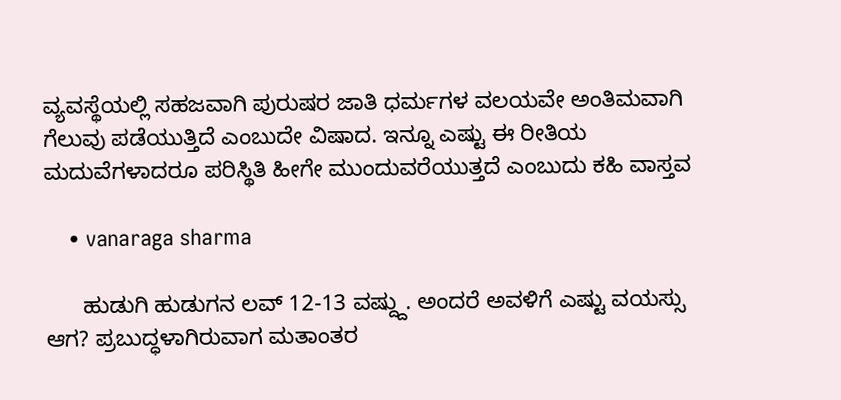ವ್ಯವಸ್ಥೆಯಲ್ಲಿ ಸಹಜವಾಗಿ ಪುರುಷರ ಜಾತಿ ಧರ್ಮಗಳ ವಲಯವೇ ಅಂತಿಮವಾಗಿ ಗೆಲುವು ಪಡೆಯುತ್ತಿದೆ ಎಂಬುದೇ ವಿಷಾದ. ಇನ್ನೂ ಎಷ್ಟು ಈ ರೀತಿಯ ಮದುವೆಗಳಾದರೂ ಪರಿಸ್ಥಿತಿ ಹೀಗೇ ಮುಂದುವರೆಯುತ್ತದೆ ಎಂಬುದು ಕಹಿ ವಾಸ್ತವ

    • vanaraga sharma

      ಹುಡುಗಿ ಹುಡುಗನ ಲವ್ 12-13 ವಷ್ದ್ದು. ಅಂದರೆ ಅವಳಿಗೆ ಎಷ್ಟು ವಯಸ್ಸು ಆಗ? ಪ್ರಬುದ್ಧಳಾಗಿರುವಾಗ ಮತಾಂತರ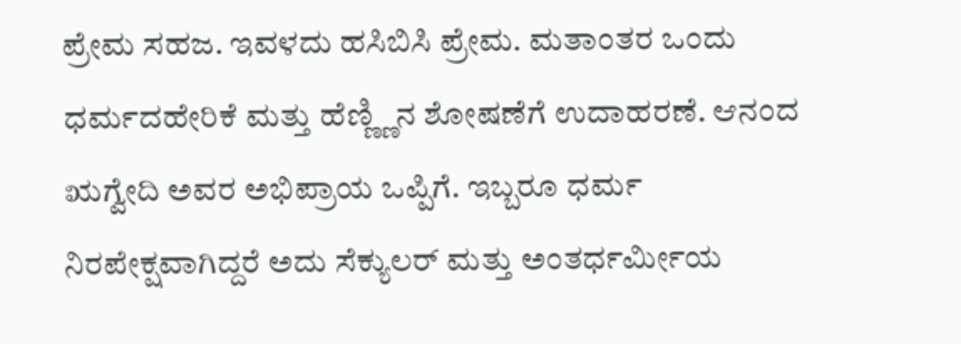ಪ್ರೇಮ ಸಹಜ. ಇವಳದು ಹಸಿಬಿಸಿ ಪ್ರೇಮ. ಮತಾಂತರ ಒಂದು ಧರ್ಮದಹೇರಿಕೆ ಮತ್ತು ಹೆಣ್ಣ್ಣಿನ ಶೋಷಣೆಗೆ ಉದಾಹರಣೆ. ಆನಂದ ಋಗ್ವೇದಿ ಅವರ ಅಭಿಪ್ರಾಯ ಒಪ್ಪಿಗೆ. ಇಬ್ಬರೂ ಧರ್ಮ ನಿರಪೇಕ್ಷವಾಗಿದ್ದರೆ ಅದು ಸೆಕ್ಯುಲರ್ ಮತ್ತು ಅಂತರ್ಧರ್ಮೀಯ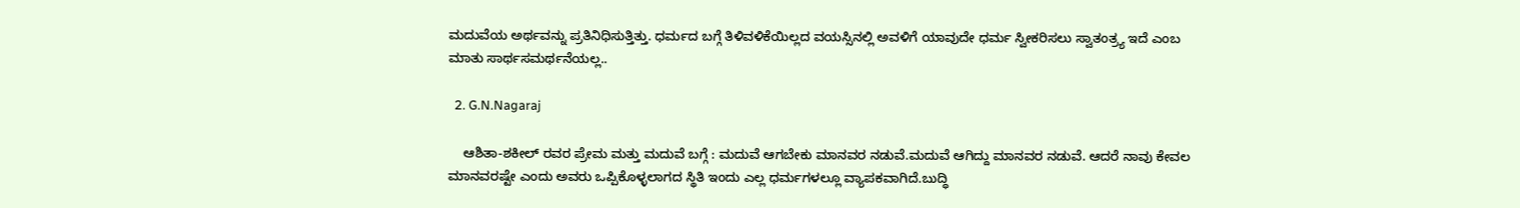ಮದುವೆಯ ಅರ್ಥವನ್ನು ಪ್ರತಿನಿಧಿಸುತ್ತಿತ್ತು. ಧರ್ಮದ ಬಗ್ಗೆ ತಿಳಿವಳಿಕೆಯಿಲ್ಲದ ವಯಸ್ಸಿನಲ್ಲಿ ಅವಳಿಗೆ ಯಾವುದೇ ಧರ್ಮ ಸ್ವೀಕರಿಸಲು ಸ್ವಾತಂತ್ರ್ಯ ಇದೆ ಎಂಬ ಮಾತು ಸಾರ್ಥಸಮರ್ಥನೆಯಲ್ಲ..

  2. G.N.Nagaraj

    ಆಶಿತಾ-ಶಕೀಲ್ ರವರ ಪ್ರೇಮ ಮತ್ತು ಮದುವೆ ಬಗ್ಗೆ : ಮದುವೆ ಆಗಬೇಕು ಮಾನವರ ನಡುವೆ.ಮದುವೆ ಆಗಿದ್ದು ಮಾನವರ ನಡುವೆ. ಆದರೆ ನಾವು ಕೇವಲ ಮಾನವರಷ್ಟೇ ಎಂದು ಅವರು ಒಪ್ಪಿಕೊಳ್ಳಲಾಗದ ಸ್ಥಿತಿ ಇಂದು ಎಲ್ಲ ಧರ್ಮಗಳಲ್ಲೂ ವ್ಯಾಪಕವಾಗಿದೆ.ಬುದ್ಧಿ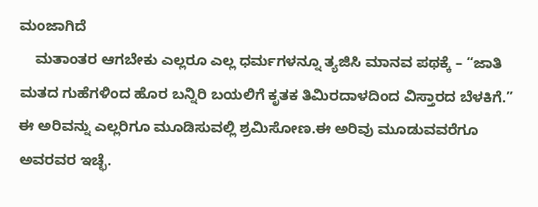ಮಂಜಾಗಿದೆ
    ಮತಾಂತರ ಆಗಬೇಕು ಎಲ್ಲರೂ ಎಲ್ಲ ಧರ್ಮಗಳನ್ನೂ ತ್ಯಜಿಸಿ ಮಾನವ ಪಥಕ್ಕೆ – “ಜಾತಿ ಮತದ ಗುಹೆಗಳಿಂದ ಹೊರ ಬನ್ನಿರಿ ಬಯಲಿಗೆ ಕೃತಕ ತಿಮಿರದಾಳದಿಂದ ವಿಸ್ತಾರದ ಬೆಳಕಿಗೆ.” ಈ ಅರಿವನ್ನು ಎಲ್ಲರಿಗೂ ಮೂಡಿಸುವಲ್ಲಿ ಶ್ರಮಿಸೋಣ.ಈ ಅರಿವು ಮೂಡುವವರೆಗೂ ಅವರವರ ಇಚ್ಛೆ.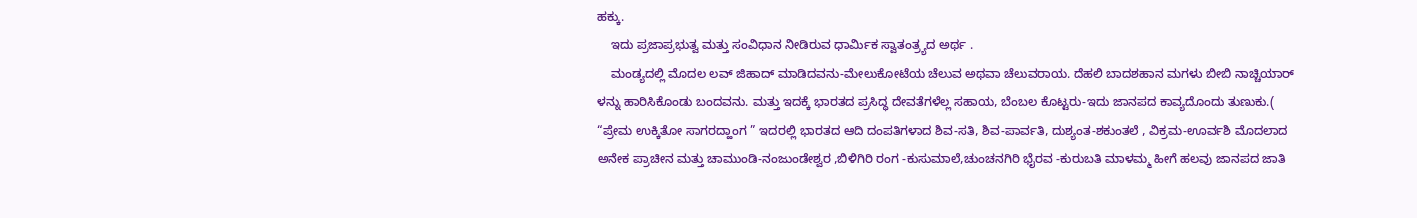ಹಕ್ಕು.
    ಇದು ಪ್ರಜಾಪ್ರಭುತ್ವ ಮತ್ತು ಸಂವಿಧಾನ ನೀಡಿರುವ ಧಾರ್ಮಿಕ ಸ್ವಾತಂತ್ರ್ಯದ ಅರ್ಥ .
    ಮಂಡ್ಯದಲ್ಲಿ ಮೊದಲ ಲವ್ ಜಿಹಾದ್ ಮಾಡಿದವನು-ಮೇಲುಕೋಟೆಯ ಚೆಲುವ ಅಥವಾ ಚೆಲುವರಾಯ. ದೆಹಲಿ ಬಾದಶಹಾನ ಮಗಳು ಬೀಬಿ ನಾಚ್ಚಿಯಾರ್ ಳನ್ನು ಹಾರಿಸಿಕೊಂಡು ಬಂದವನು. ಮತ್ತು ಇದಕ್ಕೆ ಭಾರತದ ಪ್ರಸಿದ್ಧ ದೇವತೆಗಳೆಲ್ಲ ಸಹಾಯ, ಬೆಂಬಲ ಕೊಟ್ಟರು-ಇದು ಜಾನಪದ ಕಾವ್ಯದೊಂದು ತುಣುಕು.( “ಪ್ರೇಮ ಉಕ್ಕಿತೋ ಸಾಗರದ್ಹಾಂಗ ” ಇದರಲ್ಲಿ ಭಾರತದ ಆದಿ ದಂಪತಿಗಳಾದ ಶಿವ-ಸತಿ, ಶಿವ-ಪಾರ್ವತಿ, ದುಶ್ಯಂತ-ಶಕುಂತಲೆ , ವಿಕ್ರಮ-ಊರ್ವಶಿ ಮೊದಲಾದ ಅನೇಕ ಪ್ರಾಚೀನ ಮತ್ತು ಚಾಮುಂಡಿ-ನಂಜುಂಡೇಶ್ವರ ,ಬಿಳಿಗಿರಿ ರಂಗ -ಕುಸುಮಾಲೆ,ಚುಂಚನಗಿರಿ ಭೈರವ -ಕುರುಬತಿ ಮಾಳಮ್ಮ ಹೀಗೆ ಹಲವು ಜಾನಪದ ಜಾತಿ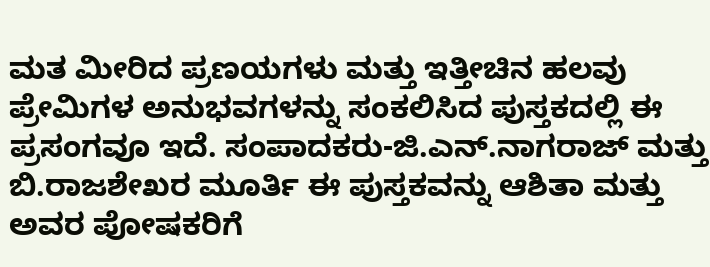ಮತ ಮೀರಿದ ಪ್ರಣಯಗಳು ಮತ್ತು ಇತ್ತೀಚಿನ ಹಲವು ಪ್ರೇಮಿಗಳ ಅನುಭವಗಳನ್ನು ಸಂಕಲಿಸಿದ ಪುಸ್ತಕದಲ್ಲಿ ಈ ಪ್ರಸಂಗವೂ ಇದೆ. ಸಂಪಾದಕರು-ಜಿ.ಎನ್.ನಾಗರಾಜ್ ಮತ್ತು ಬಿ.ರಾಜಶೇಖರ ಮೂರ್ತಿ ಈ ಪುಸ್ತಕವನ್ನು ಆಶಿತಾ ಮತ್ತು ಅವರ ಪೋಷಕರಿಗೆ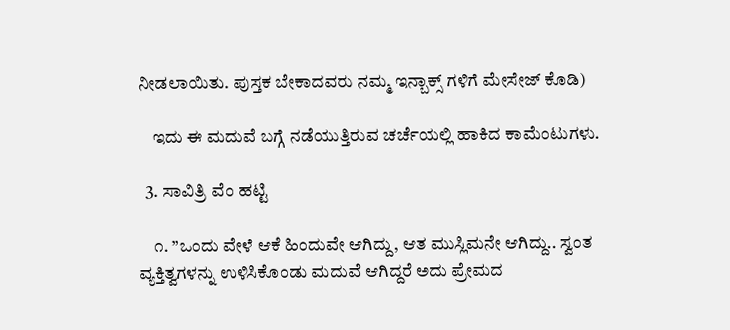ನೀಡಲಾಯಿತು. ಪುಸ್ತಕ ಬೇಕಾದವರು ನಮ್ಮ ಇನ್ಬಾಕ್ಸ್ ಗಳಿಗೆ ಮೇಸೇಜ್ ಕೊಡಿ)

    ಇದು ಈ ಮದುವೆ ಬಗ್ಗೆ ನಡೆಯುತ್ತಿರುವ ಚರ್ಚೆಯಲ್ಲಿ ಹಾಕಿದ ಕಾಮೆಂಟುಗಳು.

  3. ಸಾವಿತ್ರಿ ವೆಂ ಹಟ್ಟಿ

    ೧. ”ಒಂದು ವೇಳೆ ಆಕೆ ಹಿಂದುವೇ ಆಗಿದ್ದು, ಆತ ಮುಸ್ಲಿಮನೇ ಆಗಿದ್ದು.. ಸ್ವಂತ ವ್ಯಕ್ತಿತ್ವಗಳನ್ನು ಉಳಿಸಿಕೊಂಡು ಮದುವೆ ಆಗಿದ್ದರೆ ಅದು ಪ್ರೇಮದ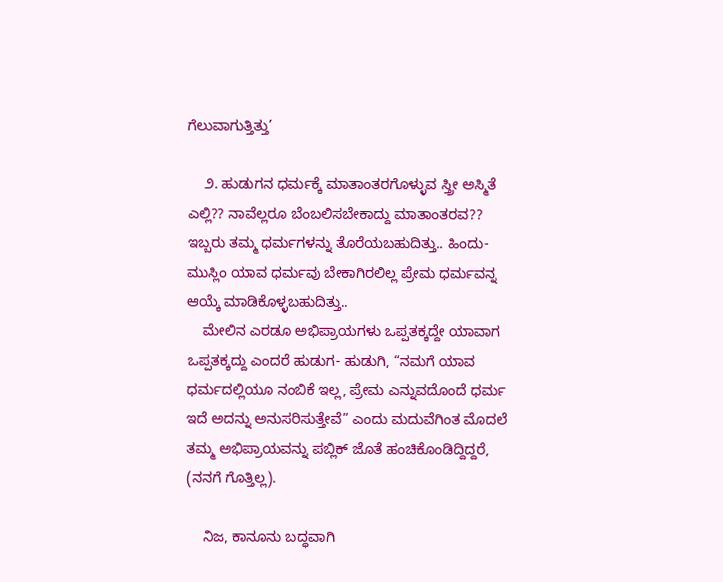ಗೆಲುವಾಗುತ್ತಿತ್ತು’

    ೨. ಹುಡುಗನ ಧರ್ಮಕ್ಕೆ ಮಾತಾಂತರಗೊಳ್ಳುವ ಸ್ತ್ರೀ ಅಸ್ಮಿತೆ ಎಲ್ಲಿ?? ನಾವೆಲ್ಲರೂ ಬೆಂಬಲಿಸಬೇಕಾದ್ದು ಮಾತಾಂತರವ?? ಇಬ್ಬರು ತಮ್ಮ ಧರ್ಮಗಳನ್ನು ತೊರೆಯಬಹುದಿತ್ತು.. ಹಿಂದು-ಮುಸ್ಲಿಂ ಯಾವ ಧರ್ಮವು ಬೇಕಾಗಿರಲಿಲ್ಲ ಪ್ರೇಮ ಧರ್ಮವನ್ನ ಆಯ್ಕೆ ಮಾಡಿಕೊಳ್ಳಬಹುದಿತ್ತು..
    ಮೇಲಿನ ಎರಡೂ ಅಭಿಪ್ರಾಯಗಳು ಒಪ್ಪತಕ್ಕದ್ದೇ ಯಾವಾಗ ಒಪ್ಪತಕ್ಕದ್ದು ಎಂದರೆ ಹುಡುಗ- ಹುಡುಗಿ, “ನಮಗೆ ಯಾವ ಧರ್ಮದಲ್ಲಿಯೂ ನಂಬಿಕೆ ಇಲ್ಲ, ಪ್ರೇಮ ಎನ್ನುವದೊಂದೆ ಧರ್ಮ ಇದೆ ಅದನ್ನು ಅನುಸರಿಸುತ್ತೇವೆ” ಎಂದು ಮದುವೆಗಿಂತ ಮೊದಲೆ ತಮ್ಮ ಅಭಿಪ್ರಾಯವನ್ನು ಪಬ್ಲಿಕ್ ಜೊತೆ ಹಂಚಿಕೊಂಡಿದ್ದಿದ್ದರೆ, (ನನಗೆ ಗೊತ್ತಿಲ್ಲ).

    ನಿಜ, ಕಾನೂನು ಬದ್ಧವಾಗಿ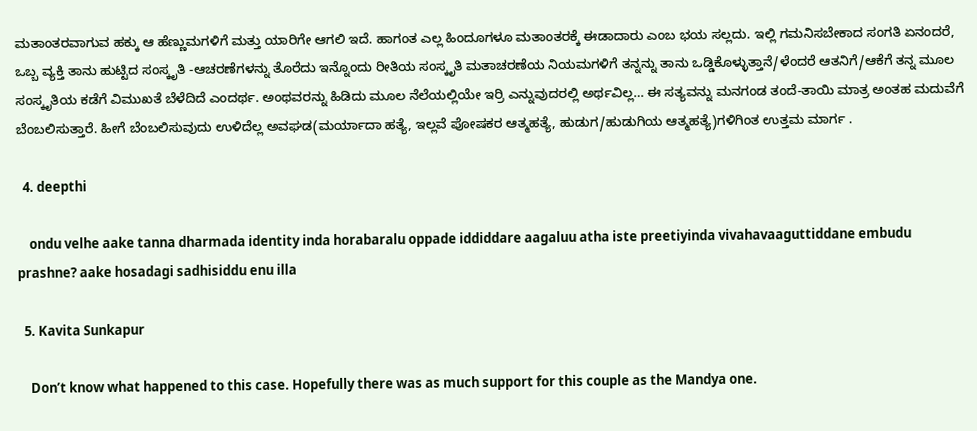ಮತಾಂತರವಾಗುವ ಹಕ್ಕು ಆ ಹೆಣ್ಣುಮಗಳಿಗೆ ಮತ್ತು ಯಾರಿಗೇ ಆಗಲಿ ಇದೆ. ಹಾಗಂತ ಎಲ್ಲ ಹಿಂದೂಗಳೂ ಮತಾಂತರಕ್ಕೆ ಈಡಾದಾರು ಎಂಬ ಭಯ ಸಲ್ಲದು. ಇಲ್ಲಿ ಗಮನಿಸಬೇಕಾದ ಸಂಗತಿ ಏನಂದರೆ, ಒಬ್ಬ ವ್ಯಕ್ತಿ ತಾನು ಹುಟ್ಟಿದ ಸಂಸ್ಕೃತಿ -ಆಚರಣೆಗಳನ್ನು ತೊರೆದು ಇನ್ನೊಂದು ರೀತಿಯ ಸಂಸ್ಕೃತಿ ಮತಾಚರಣೆಯ ನಿಯಮಗಳಿಗೆ ತನ್ನನ್ನು ತಾನು ಒಡ್ಡಿಕೊಳ್ಳುತ್ತಾನೆ/ಳೆಂದರೆ ಆತನಿಗೆ/ಆಕೆಗೆ ತನ್ನ ಮೂಲ ಸಂಸ್ಕೃತಿಯ ಕಡೆಗೆ ವಿಮುಖತೆ ಬೆಳೆದಿದೆ ಎಂದರ್ಥ. ಅಂಥವರನ್ನು ಹಿಡಿದು ಮೂಲ ನೆಲೆಯಲ್ಲಿಯೇ ಇರ‍್ರಿ ಎನ್ನುವುದರಲ್ಲಿ ಅರ್ಥವಿಲ್ಲ… ಈ ಸತ್ಯವನ್ನು ಮನಗಂಡ ತಂದೆ-ತಾಯಿ ಮಾತ್ರ ಅಂತಹ ಮದುವೆಗೆ ಬೆಂಬಲಿಸುತ್ತಾರೆ. ಹೀಗೆ ಬೆಂಬಲಿಸುವುದು ಉಳಿದೆಲ್ಲ ಅವಘಡ(ಮರ್ಯಾದಾ ಹತ್ಯೆ, ಇಲ್ಲವೆ ಪೋಷಕರ ಆತ್ಮಹತ್ಯೆ, ಹುಡುಗ/ಹುಡುಗಿಯ ಆತ್ಮಹತ್ಯೆ)ಗಳಿಗಿಂತ ಉತ್ತಮ ಮಾರ್ಗ .

  4. deepthi

    ondu velhe aake tanna dharmada identity inda horabaralu oppade iddiddare aagaluu atha iste preetiyinda vivahavaaguttiddane embudu prashne? aake hosadagi sadhisiddu enu illa

  5. Kavita Sunkapur

    Don’t know what happened to this case. Hopefully there was as much support for this couple as the Mandya one.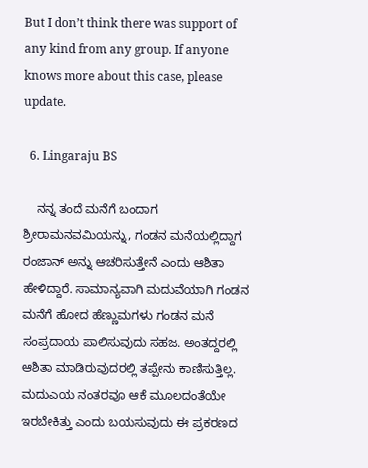But I don’t think there was support of any kind from any group. If anyone knows more about this case, please update.

  6. Lingaraju BS

    ನನ್ನ ತಂದೆ ಮನೆಗೆ ಬಂದಾಗ ಶ್ರೀರಾಮನವಮಿಯನ್ನು, ಗಂಡನ ಮನೆಯಲ್ಲಿದ್ದಾಗ ರಂಜಾನ್ ಅನ್ನು ಆಚರಿಸುತ್ತೇನೆ ಎಂದು ಆಶಿತಾ ಹೇಳಿದ್ದಾರೆ. ಸಾಮಾನ್ಯವಾಗಿ ಮದುವೆಯಾಗಿ ಗಂಡನ ಮನೆಗೆ ಹೋದ ಹೆಣ್ಣುಮಗಳು ಗಂಡನ ಮನೆ ಸಂಪ್ರದಾಯ ಪಾಲಿಸುವುದು ಸಹಜ. ಅಂತದ್ದರಲ್ಲಿ ಆಶಿತಾ ಮಾಡಿರುವುದರಲ್ಲಿ ತಪ್ಪೇನು ಕಾಣಿಸುತ್ತಿಲ್ಲ. ಮದುಎಯ ನಂತರವೂ ಆಕೆ ಮೂಲದಂತೆಯೇ ಇರಬೇಕಿತ್ತು ಎಂದು ಬಯಸುವುದು ಈ ಪ್ರಕರಣದ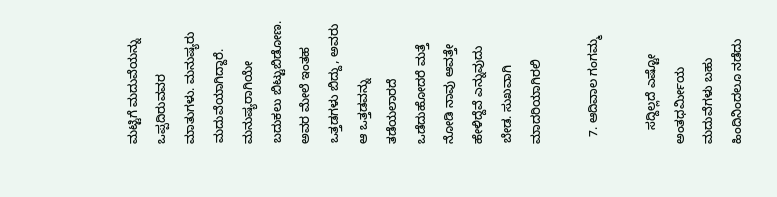ಮಟ್ಟಿಗೆ ಮದುವೆಯನ್ನು ಒಪ್ಪದಿರುವವರ ಮಾತುಗಳು. ಮನುಷ್ಯರು ಮದುವೆಯಾಗಿದ್ದಾರೆ. ಮನುಷ್ಯರಾಗಿಯೇ ಬದುಕಲು ಬಿಟ್ಟುಬಿಡೋಣ. ಅವರ ಮೇಲೆ ಇಂತಹ ಒತ್ತಡಗಳು ಬಿದ್ದು, ಅವರು ಆ ಒತ್ತಡವನ್ನು ತಡೆಯಲಾರದೆ ಒಡೆದುಹೋದರೆ ಮತ್ತೆ ನೋಡಿ ನಾವು ಆವತ್ತೇ ಹೇಳಿದ್ದೆವೆ ಎನ್ನುವುದು ಬೇಡ. ಸುಖವಾಗಿ ಮಾದರಿಯಾಗಿರಲಿ

  7. ಆದಿವಾಲ ಗಂಗಮ್ಮ

    ಸದ್ದಿಲ್ಲದೆ ಎಷ್ಟೋ ಅಂತಧರ್ಮೀಯ ಮದುವೆಗಳು ಬಹು ಹಿಂದಿನಿಂದಲೂ ನಡೆದು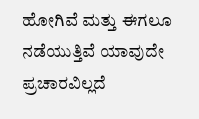ಹೋಗಿವೆ ಮತ್ತು ಈಗಲೂ ನಡೆಯುತ್ತಿವೆ ಯಾವುದೇ ಪ್ರಚಾರವಿಲ್ಲದೆ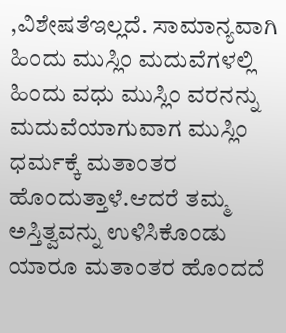,ವಿಶೇಷತೆಇಲ್ಲದೆ. ಸಾಮಾನ್ಯವಾಗಿ ಹಿಂದು ಮುಸ್ಲಿಂ ಮದುವೆಗಳಲ್ಲಿ ಹಿಂದು ವಧು ಮುಸ್ಲಿಂ ವರನನ್ನು ಮದುವೆಯಾಗುವಾಗ ಮುಸ್ಲಿಂ ಧರ್ಮಕ್ಕೆ ಮತಾಂತರ ಹೊಂದುತ್ತಾಳೆ.ಆದರೆ ತಮ್ಮ ಅಸ್ತಿತ್ವವನ್ನು ಉಳಿಸಿಕೊಂಡು ಯಾರೂ ಮತಾಂತರ ಹೊಂದದೆ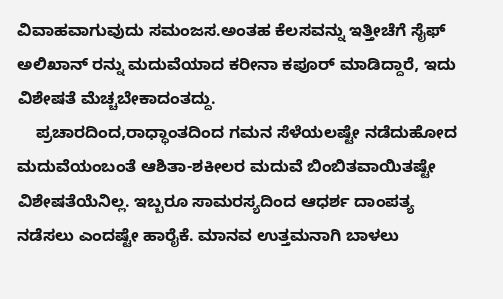ವಿವಾಹವಾಗುವುದು ಸಮಂಜಸ.ಅಂತಹ ಕೆಲಸವನ್ನು ಇತ್ತೀಚೆಗೆ ಸೈಫ್ ಅಲಿಖಾನ್ ರನ್ನು ಮದುವೆಯಾದ ಕರೀನಾ ಕಪೂರ್ ಮಾಡಿದ್ದಾರೆ, ಇದು ವಿಶೇಷತೆ ಮೆಚ್ಚಬೇಕಾದಂತದ್ದು.
    ಪ್ರಚಾರದಿಂದ,ರಾಧ್ಧಾಂತದಿಂದ ಗಮನ ಸೆಳೆಯಲಷ್ಟೇ ನಡೆದುಹೋದ ಮದುವೆಯಂಬಂತೆ ಆಶಿತಾ-ಶಕೀಲರ ಮದುವೆ ಬಿಂಬಿತವಾಯಿತಷ್ಟೇ ವಿಶೇಷತೆಯೆನಿಲ್ಲ. ಇಬ್ಬರೂ ಸಾಮರಸ್ಯದಿಂದ ಆಧರ್ಶ ದಾಂಪತ್ಯ ನಡೆಸಲು ಎಂದಷ್ಟೇ ಹಾರೈಕೆ. ಮಾನವ ಉತ್ತಮನಾಗಿ ಬಾಳಲು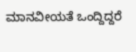ಮಾನವೀಯತೆ ಒಂದ್ದಿದ್ದರೆ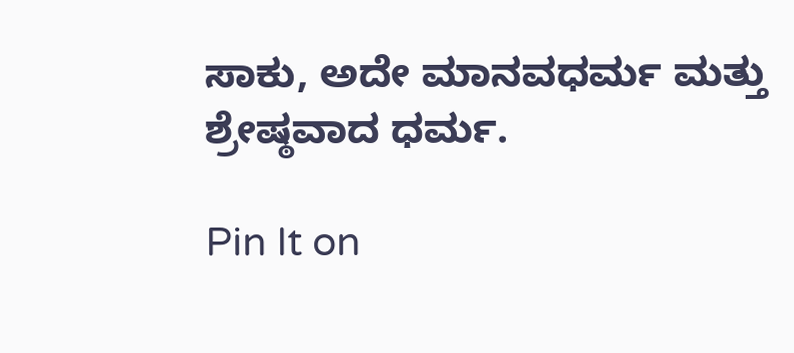ಸಾಕು, ಅದೇ ಮಾನವಧರ್ಮ ಮತ್ತು ಶ್ರೇಷ್ಠವಾದ ಧರ್ಮ.

Pin It on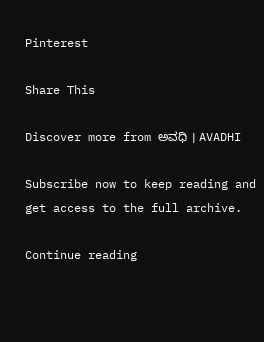Pinterest

Share This

Discover more from ಅವಧಿ । AVADHI

Subscribe now to keep reading and get access to the full archive.

Continue reading